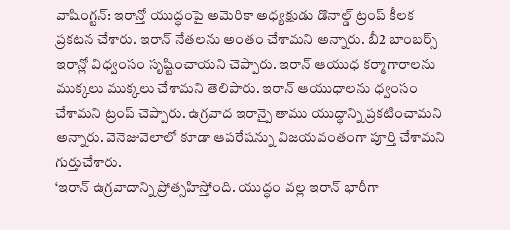వాషింగ్టన్: ఇరాన్తో యుద్ధంపై అమెరికా అధ్యక్షుడు డొనాల్డ్ ట్రంప్ కీలక ప్రకటన చేశారు. ఇరాన్ నేతలను అంతం చేశామని అన్నారు. బీ2 బాంబర్స్ ఇరాన్లో విధ్వంసం సృష్టించాయని చెప్పారు. ఇరాన్ ఆయుధ కర్మాగారాలను ముక్కలు ముక్కలు చేశామని తెలిపారు. ఇరాన్ ఆయుధాలను ధ్వంసం చేశామని ట్రంప్ చెప్పారు. ఉగ్రవాద ఇరాన్పై తాము యుద్ధాన్ని ప్రకటించామని అన్నారు. వెనెజువెలాలో కూడా ఆపరేషన్ను విజయవంతంగా పూర్తి చేశామని గుర్తుచేశారు.
‘ఇరాన్ ఉగ్రవాదాన్ని ప్రోత్సహిస్తోంది. యుద్ధం వల్ల ఇరాన్ భారీగా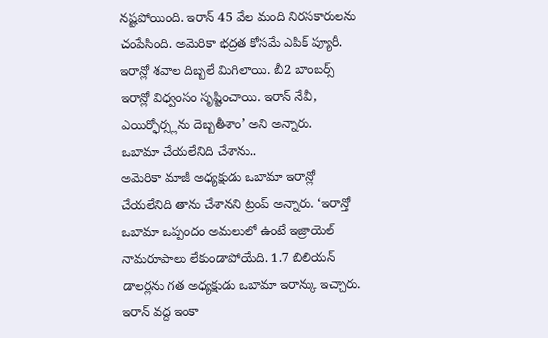నష్టపోయింది. ఇరాన్ 45 వేల మంది నిరసకారులను చంపేసింది. అమెరికా భద్రత కోసమే ఎపిక్ ప్యూరీ. ఇరాన్లో శవాల దిబ్బలే మిగిలాయి. బీ2 బాంబర్స్ ఇరాన్లో విధ్వంసం సృష్టించాయి. ఇరాన్ నేవీ, ఎయిర్ఫోర్స్లను దెబ్బతీశాం’ అని అన్నారు.
ఒబామా చేయలేనిది చేశాను..
అమెరికా మాజీ అధ్యక్షుడు ఒబామా ఇరాన్లో చేయలేనిది తాను చేశానని ట్రంప్ అన్నారు. ‘ఇరాన్తో ఒబామా ఒప్పందం అమలులో ఉంటే ఇజ్రాయెల్ నామరూపాలు లేకుండాపోయేది. 1.7 బిలియన్ డాలర్లను గత అధ్యక్షుడు ఒబామా ఇరాన్కు ఇచ్చారు. ఇరాన్ వద్ద ఇంకా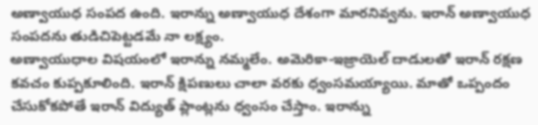అణ్వాయుధ సంపద ఉంది. ఇరాన్ను అణ్వాయుధ దేశంగా మారనివ్వను. ఇరాన్ అణ్వాయుధ సంపదను తుడిచిపెట్టడమే నా లక్ష్యం.
అణ్వాయుధాల విషయంలో ఇరాన్ను నమ్మలేం. అమెరికా-ఇజ్రాయెల్ దాడులతో ఇరాన్ రక్షణ కవచం కుప్పకూలింది. ఇరాన్ క్షిపణులు చాలా వరకు ధ్వంసమయ్యాయి. మాతో ఒప్పందం చేసుకోకపోతే ఇరాన్ విద్యుత్ ప్లాంట్లను ధ్వంసం చేస్తాం. ఇరాన్ను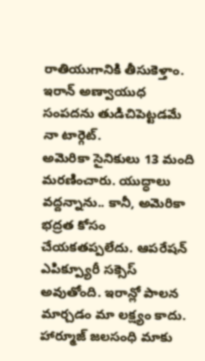రాతియుగానికి తీసుకెళ్తాం. ఇరాన్ అణ్వాయుధ సంపదను తుడిచిపెట్టడమే నా టార్గెట్.
అమెరికా సైనికులు 13 మంది మరణించారు. యుద్ధాలు వద్దన్నాను.. కానీ, అమెరికా భద్రత కోసం చేయకతప్పలేదు. ఆపరేషన్ ఎపిక్ప్యూరీ సక్సెస్ అవుతోంది. ఇరాన్లో పాలన మార్చడం మా లక్ష్యం కాదు. హార్మూజ్ జలసంధి మాకు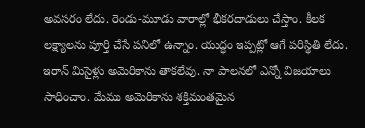అవసరం లేదు. రెండు-మూడు వారాల్లో భీకరదాడులు చేస్తాం. కీలక లక్ష్యాలను పూర్తి చేసే పనిలో ఉన్నాం. యుద్ధం ఇప్పట్లో ఆగే పరిస్థితి లేదు. ఇరాన్ మిసైళ్లు అమెరికాను తాకలేవు. నా పాలనలో ఎన్నో విజయాలు సాధించాం. మేము అమెరికాను శక్తిమంతమైన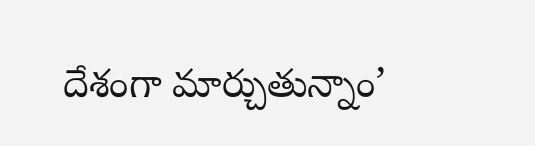దేశంగా మార్చుతున్నాం’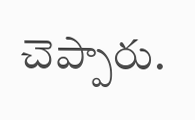చెప్పారు.